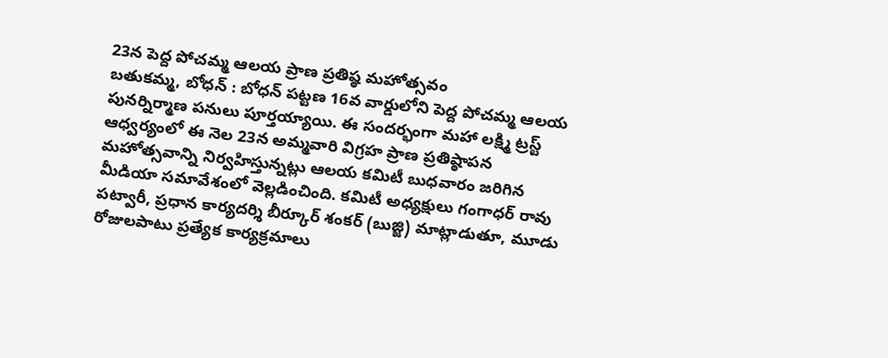23న పెద్ద పోచమ్మ ఆలయ ప్రాణ ప్రతిష్ఠ మహోత్సవం
బతుకమ్మ, బోధన్ : బోధన్ పట్టణ 16వ వార్డులోని పెద్ద పోచమ్మ ఆలయ పునర్నిర్మాణ పనులు పూర్తయ్యాయి. ఈ సందర్భంగా మహా లక్ష్మి ట్రస్ట్ ఆధ్వర్యంలో ఈ నెల 23న అమ్మవారి విగ్రహ ప్రాణ ప్రతిష్ఠాపన మహోత్సవాన్ని నిర్వహిస్తున్నట్లు ఆలయ కమిటీ బుధవారం జరిగిన మీడియా సమావేశంలో వెల్లడించింది. కమిటీ అధ్యక్షులు గంగాధర్ రావు పట్వారీ, ప్రధాన కార్యదర్శి బీర్కూర్ శంకర్ (బుజ్జి) మాట్లాడుతూ, మూడు రోజులపాటు ప్రత్యేక కార్యక్రమాలు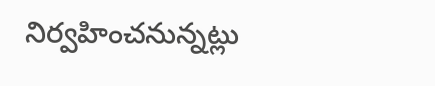నిర్వహించనున్నట్లు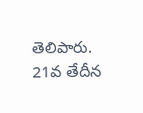తెలిపారు. 21వ తేదీన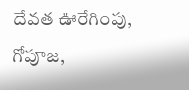దేవత ఊరేగింపు, గోపూజ,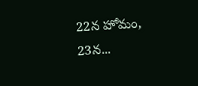22న హోమం, 23న...